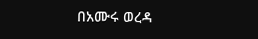በአሙሩ ወረዳ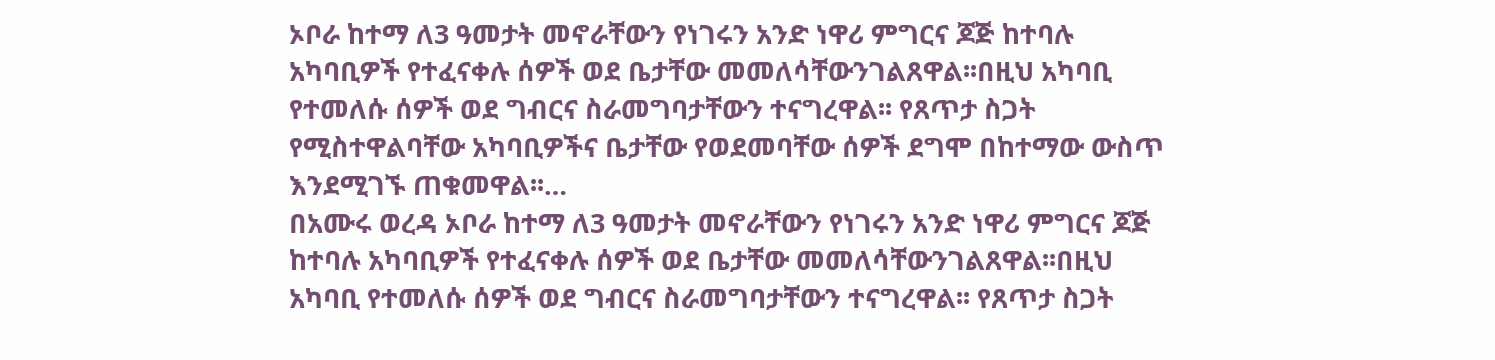ኦቦራ ከተማ ለ3 ዓመታት መኖራቸውን የነገሩን አንድ ነዋሪ ምግርና ጆጅ ከተባሉ አካባቢዎች የተፈናቀሉ ሰዎች ወደ ቤታቸው መመለሳቸውንገልጸዋል፡፡በዚህ አካባቢ የተመለሱ ሰዎች ወደ ግብርና ስራመግባታቸውን ተናግረዋል፡፡ የጸጥታ ስጋት የሚስተዋልባቸው አካባቢዎችና ቤታቸው የወደመባቸው ሰዎች ደግሞ በከተማው ውስጥ እንደሚገኙ ጠቁመዋል፡፡…
በአሙሩ ወረዳ ኦቦራ ከተማ ለ3 ዓመታት መኖራቸውን የነገሩን አንድ ነዋሪ ምግርና ጆጅ ከተባሉ አካባቢዎች የተፈናቀሉ ሰዎች ወደ ቤታቸው መመለሳቸውንገልጸዋል፡፡በዚህ አካባቢ የተመለሱ ሰዎች ወደ ግብርና ስራመግባታቸውን ተናግረዋል፡፡ የጸጥታ ስጋት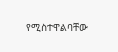የሚስተዋልባቸው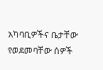አካባቢዎችና ቤታቸው የወደመባቸው ሰዎች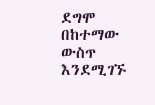ደግሞ በከተማው ውስጥ እንደሚገኙ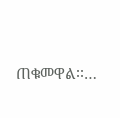ጠቁመዋል፡፡…